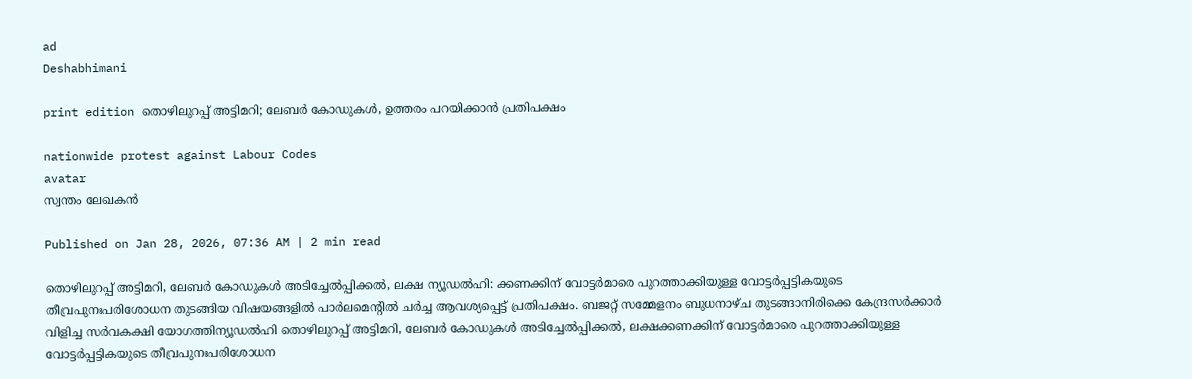ad
Deshabhimani

print edition തൊഴിലുറപ്പ്‌ അട്ടിമറി; ലേബർ കോഡുകൾ, ഉത്തരം പറയിക്കാന്‍ പ്രതിപക്ഷം

nationwide protest against Labour Codes
avatar
സ്വന്തം ലേഖകൻ

Published on Jan 28, 2026, 07:36 AM | 2 min read

തൊഴിലുറപ്പ്‌ അട്ടിമറി, ലേബർ കോഡുകൾ അടിച്ചേൽപ്പിക്കൽ, ലക്ഷ ന്യൂഡൽഹി: ക്കണക്കിന്‌ വോട്ടർമാരെ പുറത്താക്കിയുള്ള വോട്ടർപ്പട്ടികയുടെ തീവ്രപുനഃപരിശോധന‍ തുടങ്ങിയ വിഷയങ്ങളിൽ പാർലമെന്റിൽ ചർച്ച ആവശ്യപ്പെട്ട്‌ പ്രതിപക്ഷം. ബജറ്റ് സമ്മേളനം ബുധനാഴ്‌ച തുടങ്ങാനിരിക്കെ കേന്ദ്രസർക്കാർ വിളിച്ച സർവകക്ഷി യോഗത്തിന്യൂഡൽഹി തൊഴിലുറപ്പ്‌ അട്ടിമറി, ലേബർ കോഡുകൾ അടിച്ചേൽപ്പിക്കൽ, ലക്ഷക്കണക്കിന്‌ വോട്ടർമാരെ പുറത്താക്കിയുള്ള വോട്ടർപ്പട്ടികയുടെ തീവ്രപുനഃപരിശോധന‍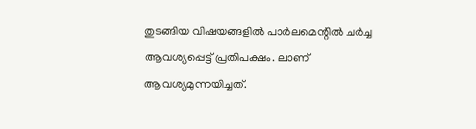തുടങ്ങിയ വിഷയങ്ങളിൽ പാർലമെന്റിൽ ചർച്ച ആവശ്യപ്പെട്ട്‌ പ്രതിപക്ഷം. ലാണ്‌ ആവശ്യമുന്നയിച്ചത്‌.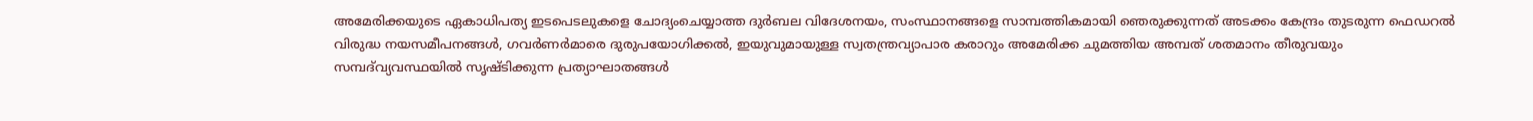അമേരിക്കയുടെ ഏകാധിപത്യ ഇടപെടലുകളെ ചോദ്യംചെയ്യാത്ത ദുർബല വിദേശനയം, സംസ്ഥാനങ്ങളെ സാമ്പത്തികമായി ഞെരുക്കുന്നത്‌ അടക്കം കേന്ദ്രം തുടരുന്ന ഫെഡറൽ വിരുദ്ധ നയസമീപനങ്ങൾ, ഗവർണർമാരെ ദുരുപയോഗിക്കൽ, ഇയുവുമായുള്ള സ്വതന്ത്രവ്യാപാര കരാറും അമേരിക്ക ചുമത്തിയ അമ്പത്‌ ശതമാനം തീരുവയും സമ്പദ്‌വ്യവസ്ഥയിൽ സൃഷ്ടിക്കുന്ന പ്രത്യാഘാതങ്ങൾ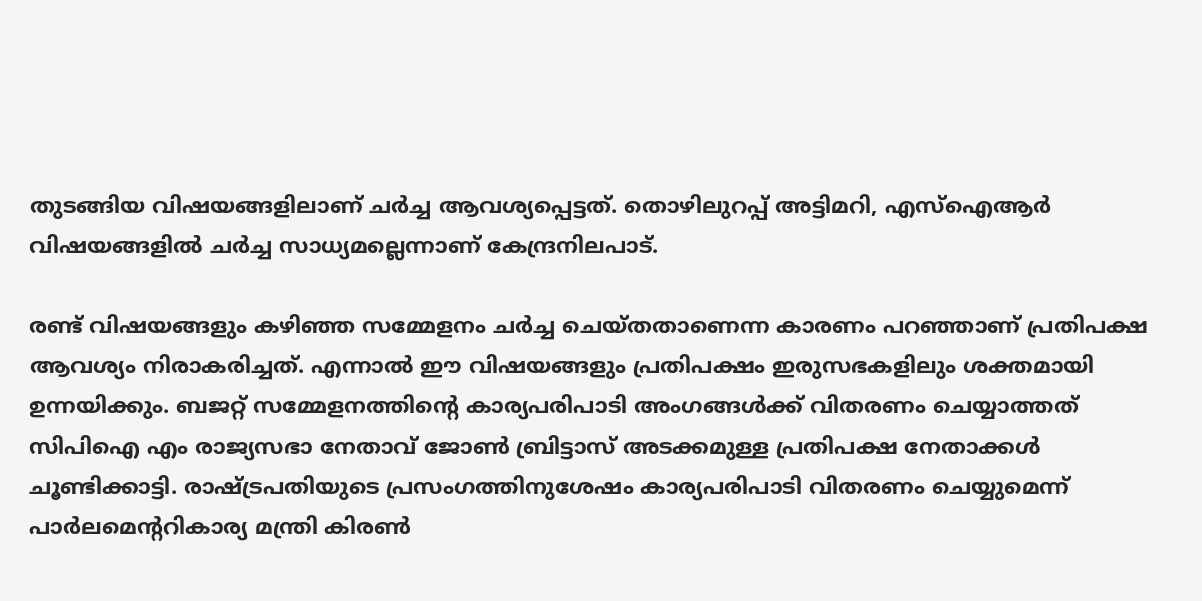തുടങ്ങിയ വിഷയങ്ങളിലാണ് ചർച്ച ആവശ്യപ്പെട്ടത്. തൊഴിലുറപ്പ്‌ അട്ടിമറി, എസ്‌ഐആർ വിഷയങ്ങളിൽ ചർച്ച സാധ്യമല്ലെന്നാണ്‌ കേന്ദ്രനിലപാട്‌.

രണ്ട്‌ വിഷയങ്ങളും കഴിഞ്ഞ സമ്മേളനം ചർച്ച ചെയ്‌തതാണെന്ന കാരണം പറഞ്ഞാണ്‌ പ്രതിപക്ഷ ആവശ്യം നിരാകരിച്ചത്‌. എന്നാൽ ഈ വിഷയങ്ങളും പ്രതിപക്ഷം ഇരുസഭകളിലും ശക്തമായി ഉന്നയിക്കും. ബജറ്റ്‌ സമ്മേളനത്തിന്റെ കാര്യപരിപാടി അംഗങ്ങൾക്ക്‌ വിതരണം ചെയ്യാത്തത്‌ സിപിഐ എം രാജ്യസഭാ നേതാവ്‌ ജോൺ ബ്രിട്ടാസ്‌ അടക്കമുള്ള പ്രതിപക്ഷ നേതാക്കൾ ചൂണ്ടിക്കാട്ടി. രാഷ്‌ട്രപതിയുടെ പ്രസംഗത്തിനുശേഷം കാര്യപരിപാടി വിതരണം ചെയ്യുമെന്ന്‌ പാർലമെന്ററികാര്യ മന്ത്രി കിരൺ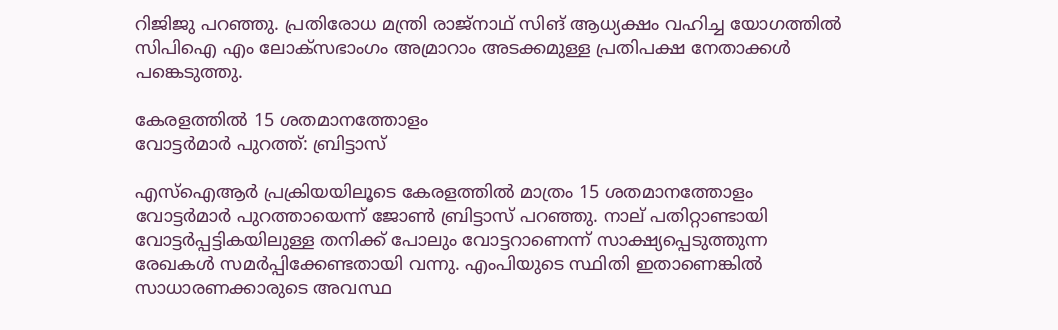റിജിജു പറഞ്ഞു. പ്രതിരോധ മന്ത്രി രാജ്‌നാഥ്‌ സിങ്‌ ആധ്യക്ഷം വഹിച്ച യോഗത്തിൽ സിപിഐ എം ലോക്‌സഭാംഗം അമ്രാറാം അടക്കമുള്ള പ്രതിപക്ഷ നേതാക്കൾ പങ്കെടുത്തു.

കേരളത്തിൽ 15 ശതമാനത്തോളം
വോട്ടർമാർ പുറത്ത്: ബ്രിട്ടാസ്‌

എസ്‌ഐആർ പ്രക്രിയയിലൂടെ കേരളത്തിൽ മാത്രം 15 ശതമാനത്തോളം വോട്ടർമാർ പുറത്തായെന്ന്‌ ജോൺ ബ്രിട്ടാസ്‌ പറഞ്ഞു. നാല്‌ പതിറ്റാണ്ടായി വോട്ടർപ്പട്ടികയിലുള്ള തനിക്ക്‌ പോലും വോട്ടറാണെന്ന്‌ സാക്ഷ്യപ്പെടുത്തുന്ന രേഖകൾ സമർപ്പിക്കേണ്ടതായി വന്നു. എംപിയുടെ സ്ഥിതി ഇതാണെങ്കിൽ സാധാരണക്കാരുടെ അവസ്ഥ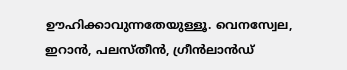ഉ‍ൗഹിക്കാവുന്നതേയുള്ളൂ. വെനസ്വേല, ഇറാൻ, പലസ്‌തീൻ, ഗ്രീൻലാൻഡ്‌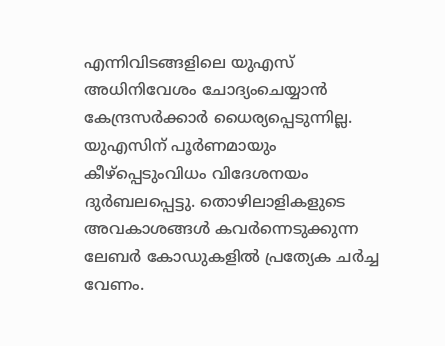എന്നിവിടങ്ങളിലെ യുഎസ്‌ അധിനിവേശം ചോദ്യംചെയ്യാൻ കേന്ദ്രസർക്കാർ ധൈര്യപ്പെടുന്നില്ല. യുഎസിന്‌ പൂർണമായും കീഴ്‌പ്പെടുംവിധം വിദേശനയം ദുർബലപ്പെട്ടു. തൊഴിലാളികളുടെ അവകാശങ്ങൾ കവർന്നെടുക്കുന്ന ലേബർ കോഡുകളിൽ പ്രത്യേക ചർച്ച വേണം.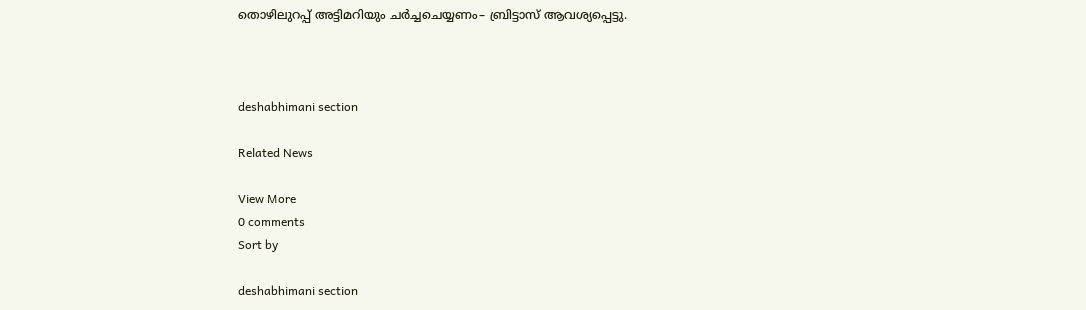തൊഴിലുറപ്പ്‌ അട്ടിമറിയും ചർച്ചചെയ്യണം– ബ്രിട്ടാസ്‌ ആവശ്യപ്പെട്ടു.



deshabhimani section

Related News

View More
0 comments
Sort by

deshabhimani section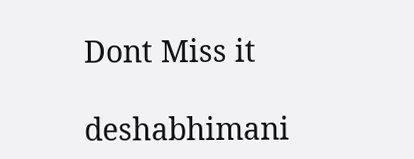Dont Miss it

deshabhimani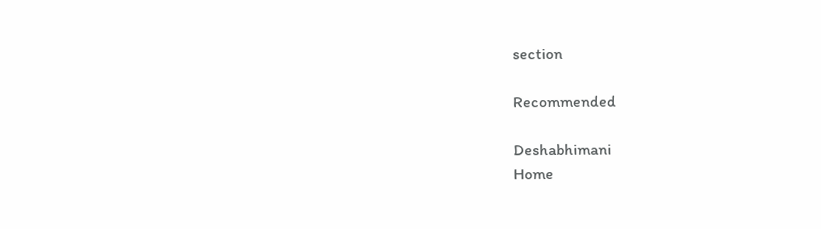section

Recommended

Deshabhimani
Home